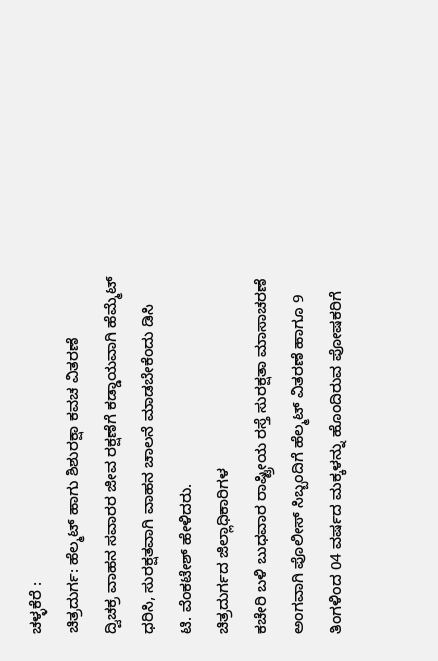ಚಳ್ಳಕೆರೆ :
ಚಿತ್ರದುರ್ಗ: ಹೆಲ್ಮಟ್ ಹಾಗು ಶಿಶುರಕ್ಷಾ ಕವಚ ವಿತರಣೆ
ದ್ವಿಚಕ್ರ ವಾಹನ ಸವಾರರ ಜೀವ ರಕ್ಷಣೆಗೆ ಕಡ್ಡಾಯವಾಗಿ ಹೆಮ್ಮೆಟ್
ಧರಿಸಿ, ಸುರಕ್ಷತವಾಗಿ ವಾಹನ ಚಾಲನೆ ಮಾಡಬೇಕೆಂದು ಡಿಸಿ
ಟಿ. ವೆಂಕಟೇಶ್ ಹೇಳಿದರು.
ಚಿತ್ರದುರ್ಗದ ಜಿಲ್ಲಾಧಿಕಾರಿಗಳ
ಕಚೇರಿ ಬಳಿ ಬುಧವಾರ ರಾಷ್ಟ್ರೀಯ ರಸ್ತೆ ಸುರಕ್ಷತಾ ಮಾಸಾಚರಣೆ
ಅಂಗವಾಗಿ ಪೊಲೀಸ್ ಸಿಬ್ಬಂದಿಗೆ ಹೆಲ್ಮಟ್ ವಿತರಣೆ ಹಾಗೂ 9
ತಿಂಗಳಿಂದ 04 ವರ್ಷದ ಮಕ್ಕಳನ್ನು ಹೊಂದಿರುವ ಪೋಷಕರಿಗೆ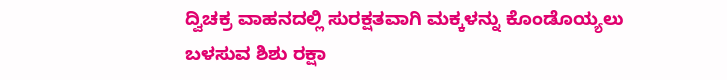ದ್ವಿಚಕ್ರ ವಾಹನದಲ್ಲಿ ಸುರಕ್ಷತವಾಗಿ ಮಕ್ಕಳನ್ನು ಕೊಂಡೊಯ್ಯಲು
ಬಳಸುವ ಶಿಶು ರಕ್ಷಾ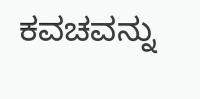ಕವಚವನ್ನು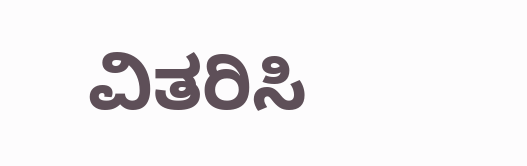ವಿತರಿಸಿ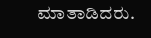ಮಾತಾಡಿದರು.